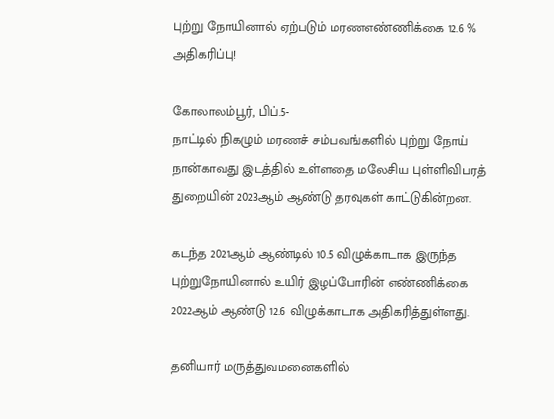புற்று நோயினால் ஏற்படும் மரணஎண்ணிக்கை 12.6 % அதிகரிப்பு!

கோலாலம்பூர், பிப்.5-
நாட்டில் நிகழும் மரணச் சம்பவங்களில் புற்று நோய்
நான்காவது இடத்தில் உள்ளதை மலேசிய புள்ளிவிபரத் துறையின் 2023ஆம் ஆண்டு தரவுகள் காட்டுகின்றன.

கடந்த 2021ஆம் ஆண்டில் 10.5 விழுக்காடாக இருந்த புற்றுநோயினால் உயிர் இழப்போரின் எண்ணிக்கை 2022ஆம் ஆண்டு 12.6 விழுக்காடாக அதிகரித்துள்ளது.

தனியார் மருத்துவமனைகளில்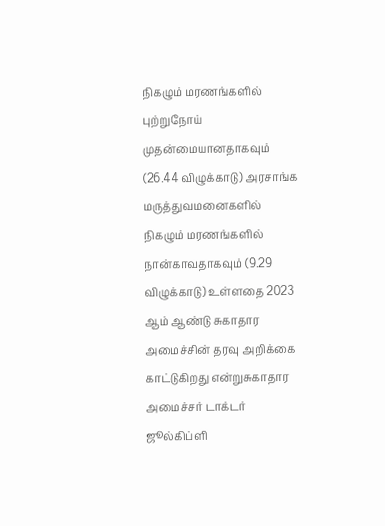நிகழும் மரணங்களில் புற்றுநோய் முதன்மையானதாகவும் (26.44 விழுக்காடு) அரசாங்க மருத்துவமனைகளில் நிகழும் மரணங்களில் நான்காவதாகவும் (9.29 விழுக்காடு) உள்ளதை 2023
ஆம் ஆண்டு சுகாதார அமைச்சின் தரவு அறிக்கை காட்டுகிறது என்றுசுகாதார அமைச்சர் டாக்டர் ஜூல்கிப்ளி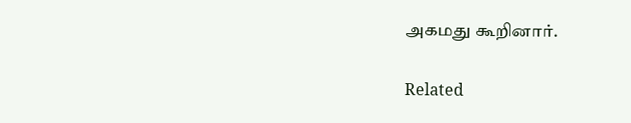அகமது கூறினார்.

Related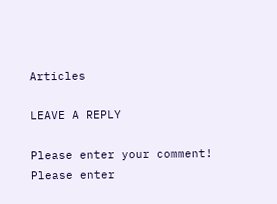Articles

LEAVE A REPLY

Please enter your comment!
Please enter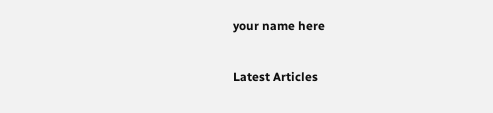your name here

Latest Articles